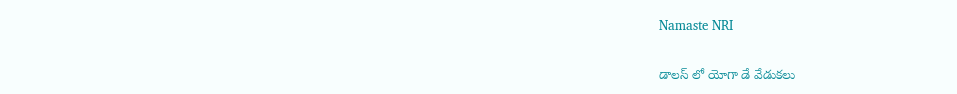Namaste NRI

డాలస్‌ లో యోగా డే వేడుకలు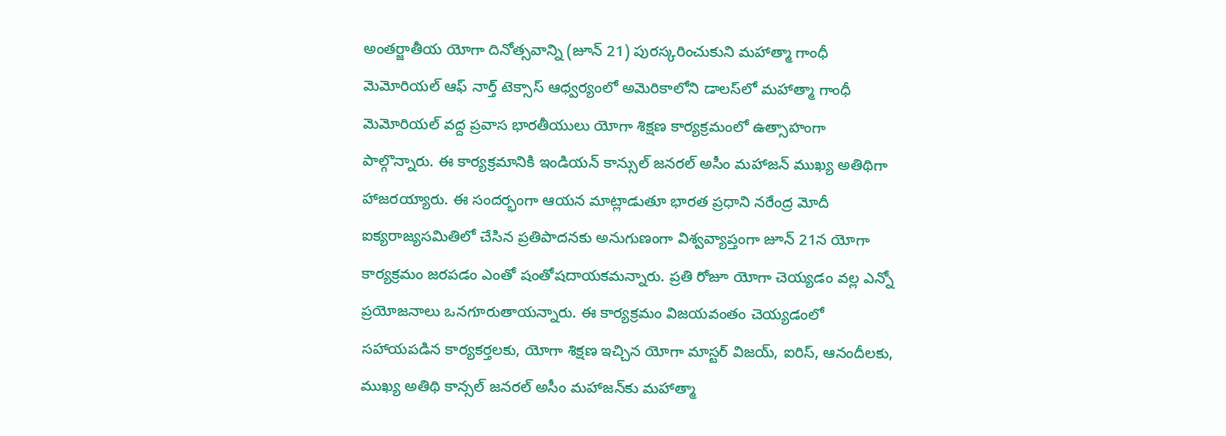అంతర్జాతీయ యోగా దినోత్సవాన్ని (జూన్‌ 21) పురస్కరించుకుని మహాత్మా గాంధీ మెమోరియల్‌ ఆఫ్‌ నార్త్‌ టెక్సాస్‌ ఆధ్వర్యంలో అమెరికాలోని డాలస్‌లో మహాత్మా గాంధీ మెమోరియల్‌ వద్ద ప్రవాస భారతీయులు యోగా శిక్షణ కార్యక్రమంలో ఉత్సాహంగా పాల్గొన్నారు. ఈ కార్యక్రమానికి ఇండియన్‌ కాన్సుల్‌ జనరల్‌ అసీం మహాజన్‌ ముఖ్య అతిథిగా హాజరయ్యారు. ఈ సందర్భంగా ఆయన మాట్లాడుతూ భారత ప్రధాని నరేంద్ర మోదీ ఐక్యరాజ్యసమితిలో చేసిన ప్రతిపాదనకు అనుగుణంగా విశ్వవ్యాప్తంగా జూన్‌ 21న యోగా కార్యక్రమం జరపడం ఎంతో షంతోషదాయకమన్నారు. ప్రతి రోజూ యోగా చెయ్యడం వల్ల ఎన్నో ప్రయోజనాలు ఒనగూరుతాయన్నారు. ఈ కార్యక్రమం విజయవంతం చెయ్యడంలో సహాయపడిన కార్యకర్తలకు, యోగా శిక్షణ ఇచ్చిన యోగా మాస్టర్‌ విజయ్‌, ఐరిస్‌, ఆనందీలకు, ముఖ్య అతిథి కాన్సల్‌ జనరల్‌ అసీం మహాజన్‌కు మహాత్మా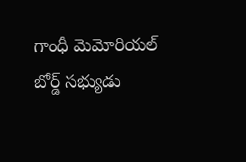గాంధీ మెమోరియల్‌ బోర్డ్‌ సభ్యుడు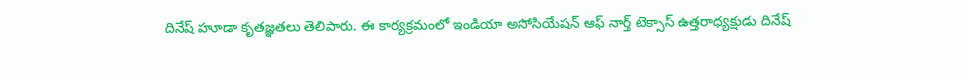దినేష్‌ హూడా కృతజ్ఞతలు తెలిపారు. ఈ కార్యక్రమంలో ఇండియా అసోసియేషన్‌ ఆఫ్‌ నార్త్‌ టెక్సాస్‌ ఉత్తరాధ్యక్షుడు దినేష్‌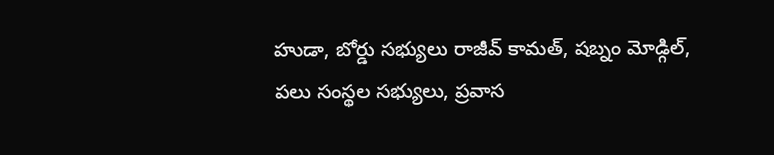హుడా, బోర్డు సభ్యులు రాజీవ్‌ కామత్‌, షబ్నం మోడ్గిల్‌, పలు సంస్థల సభ్యులు, ప్రవాస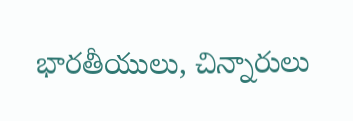భారతీయులు, చిన్నారులు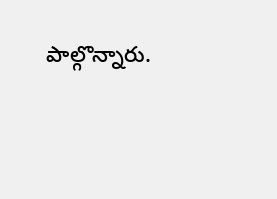పాల్గొన్నారు.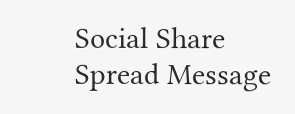Social Share Spread Message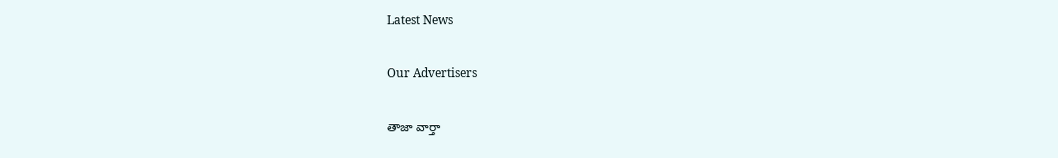Latest News

Our Advertisers

తాజా వార్తా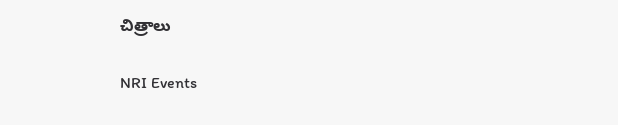చిత్రాలు

NRI Events